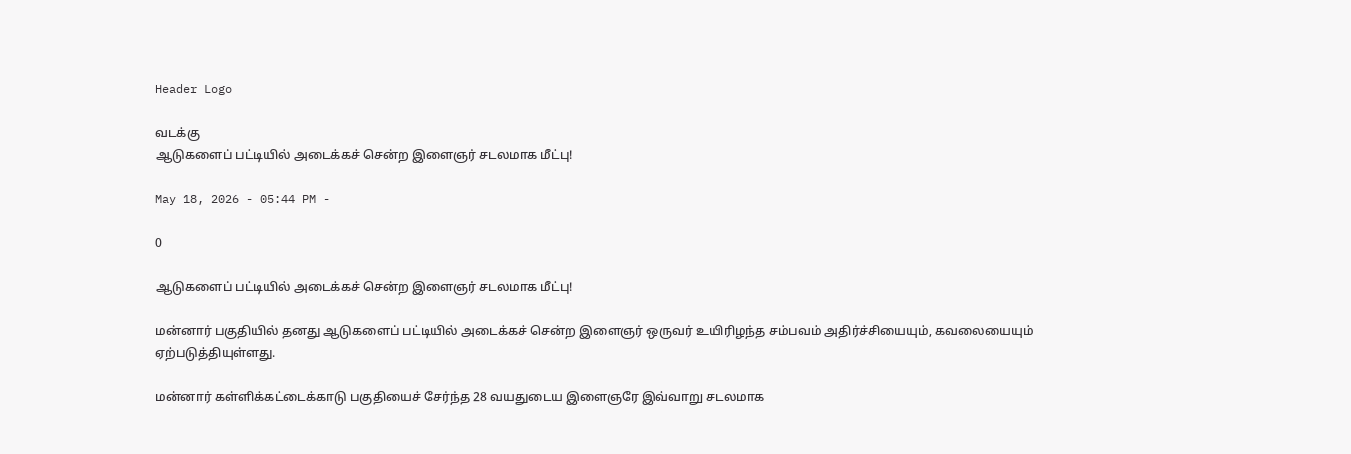Header Logo

வடக்கு
ஆடுகளைப் பட்டியில் அடைக்கச் சென்ற இளைஞர் சடலமாக மீட்பு!

May 18, 2026 - 05:44 PM -

0

ஆடுகளைப் பட்டியில் அடைக்கச் சென்ற இளைஞர் சடலமாக மீட்பு!

மன்னார் பகுதியில் தனது ஆடுகளைப் பட்டியில் அடைக்கச் சென்ற இளைஞர் ஒருவர் உயிரிழந்த சம்பவம் அதிர்ச்சியையும், கவலையையும் ஏற்படுத்தியுள்ளது.

மன்னார் கள்ளிக்கட்டைக்காடு பகுதியைச் சேர்ந்த 28 வயதுடைய இளைஞரே இவ்வாறு சடலமாக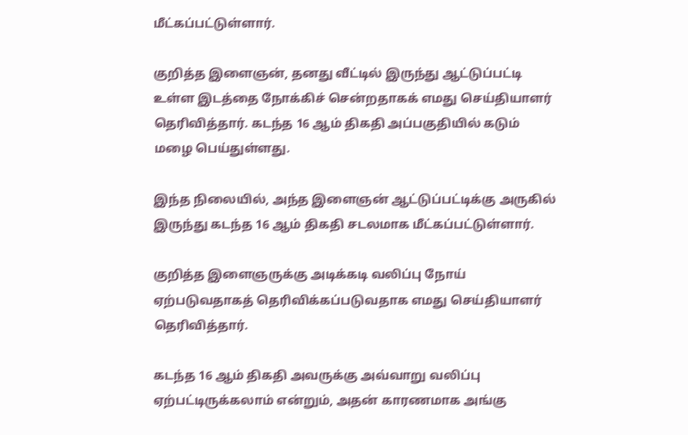மீட்கப்பட்டுள்ளார்.

குறித்த இளைஞன், தனது வீட்டில் இருந்து ஆட்டுப்பட்டி உள்ள இடத்தை நோக்கிச் சென்றதாகக் எமது செய்தியாளர் தெரிவித்தார். கடந்த 16 ஆம் திகதி அப்பகுதியில் கடும் மழை பெய்துள்ளது.

இந்த நிலையில், அந்த இளைஞன் ஆட்டுப்பட்டிக்கு அருகில் இருந்து கடந்த 16 ஆம் திகதி சடலமாக மீட்கப்பட்டுள்ளார்.

குறித்த இளைஞருக்கு அடிக்கடி வலிப்பு நோய் ஏற்படுவதாகத் தெரிவிக்கப்படுவதாக எமது செய்தியாளர் தெரிவித்தார்.

கடந்த 16 ஆம் திகதி அவருக்கு அவ்வாறு வலிப்பு ஏற்பட்டிருக்கலாம் என்றும், அதன் காரணமாக அங்கு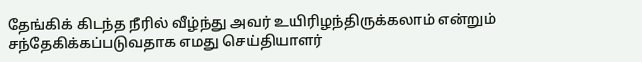தேங்கிக் கிடந்த நீரில் வீழ்ந்து அவர் உயிரிழந்திருக்கலாம் என்றும் சந்தேகிக்கப்படுவதாக எமது செய்தியாளர்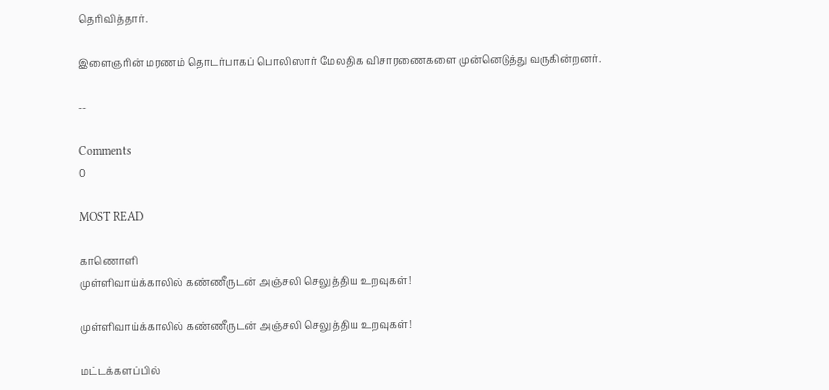தெரிவித்தார்.

இளைஞரின் மரணம் தொடர்பாகப் பொலிஸார் மேலதிக விசாரணைகளை முன்னெடுத்து வருகின்றனர்.

--

Comments
0

MOST READ

காணொளி
முள்ளிவாய்க்காலில் கண்ணீருடன் அஞ்சலி செலுத்திய உறவுகள்!

முள்ளிவாய்க்காலில் கண்ணீருடன் அஞ்சலி செலுத்திய உறவுகள்!

மட்டக்களப்பில்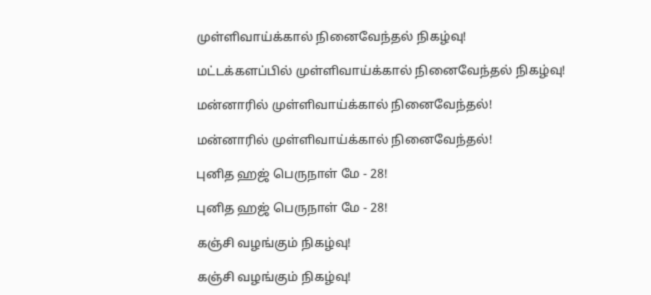முள்ளிவாய்க்கால் நினைவேந்தல் நிகழ்வு!

மட்டக்களப்பில் முள்ளிவாய்க்கால் நினைவேந்தல் நிகழ்வு!

மன்னாரில் முள்ளிவாய்க்கால் நினைவேந்தல்!

மன்னாரில் முள்ளிவாய்க்கால் நினைவேந்தல்!

புனித ஹஜ் பெருநாள் மே - 28!

புனித ஹஜ் பெருநாள் மே - 28!

கஞ்சி வழங்கும் நிகழ்வு!

கஞ்சி வழங்கும் நிகழ்வு!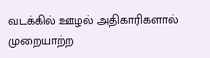வடக்கில் ஊழல் அதிகாரிகளால் முறையாற்ற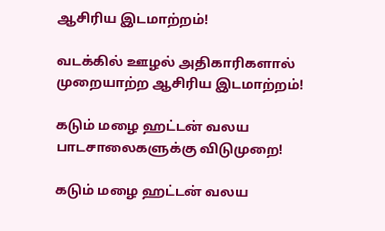ஆசிரிய இடமாற்றம்!

வடக்கில் ஊழல் அதிகாரிகளால் முறையாற்ற ஆசிரிய இடமாற்றம்!

கடும் மழை ஹட்டன் வலய பாடசாலைகளுக்கு விடுமுறை!

கடும் மழை ஹட்டன் வலய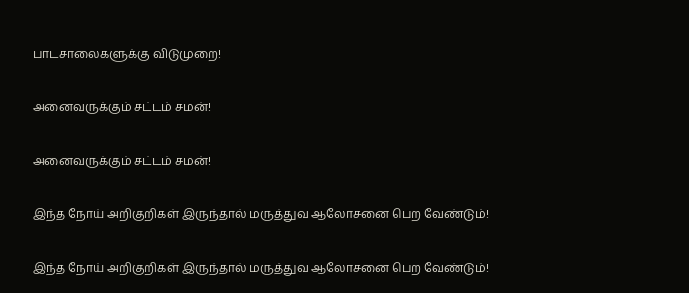பாடசாலைகளுக்கு விடுமுறை!

அனைவருக்கும் சட்டம் சமன்!

அனைவருக்கும் சட்டம் சமன்!

இந்த நோய் அறிகுறிகள் இருந்தால் மருத்துவ ஆலோசனை பெற வேண்டும்!

இந்த நோய் அறிகுறிகள் இருந்தால் மருத்துவ ஆலோசனை பெற வேண்டும்!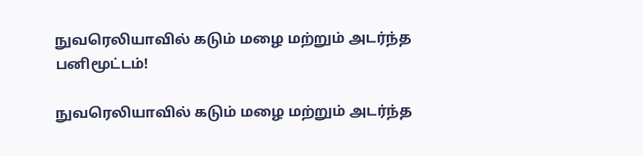நுவரெலியாவில் கடும் மழை மற்றும் அடர்ந்த பனிமூட்டம்!

நுவரெலியாவில் கடும் மழை மற்றும் அடர்ந்த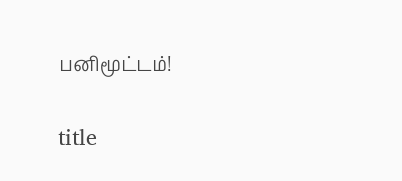பனிமூட்டம்!

title